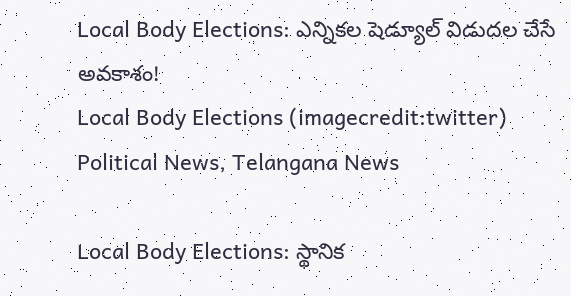Local Body Elections: ఎన్నికల షెడ్యూల్ విడుదల చేసే అవకాశం!
Local Body Elections (imagecredit:twitter)
Political News, Telangana News

Local Body Elections: స్థానిక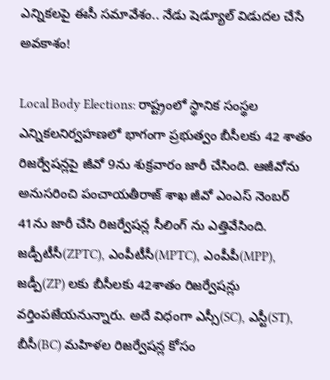ఎన్నికలపై ఈసీ సమావేశం.. నేడు షెడ్యూల్ విడుదల చేసే అవకాశం!

Local Body Elections: రాష్ట్రంలో స్థానిక సంస్థల ఎన్నికలనిర్వహణలో భాగంగా ప్రభుత్వం బీసీలకు 42 శాతం రిజర్వేషన్లపై జీవో 9ను శుక్రవారం జారీ చేసింది. ఆజీవోను అనుసరించి పంచాయతీరాజ్ శాఖ జీవో ఎంఎస్ నెంబర్ 41ను జారీ చేసి రిజర్వేషన్ల సీలింగ్ ను ఎత్తివేసింది. జడ్పీటీసీ(ZPTC), ఎంపీటీసీ(MPTC), ఎంపీపీ(MPP), జడ్పీ(ZP) లకు బీసీలకు 42శాతం రిజర్వేషన్లు వర్తింపజేయనున్నారు. అదే విధంగా ఎస్సీ(SC), ఎస్టీ(ST), బీసీ(BC) మహిళల రిజర్వేషన్ల కోసం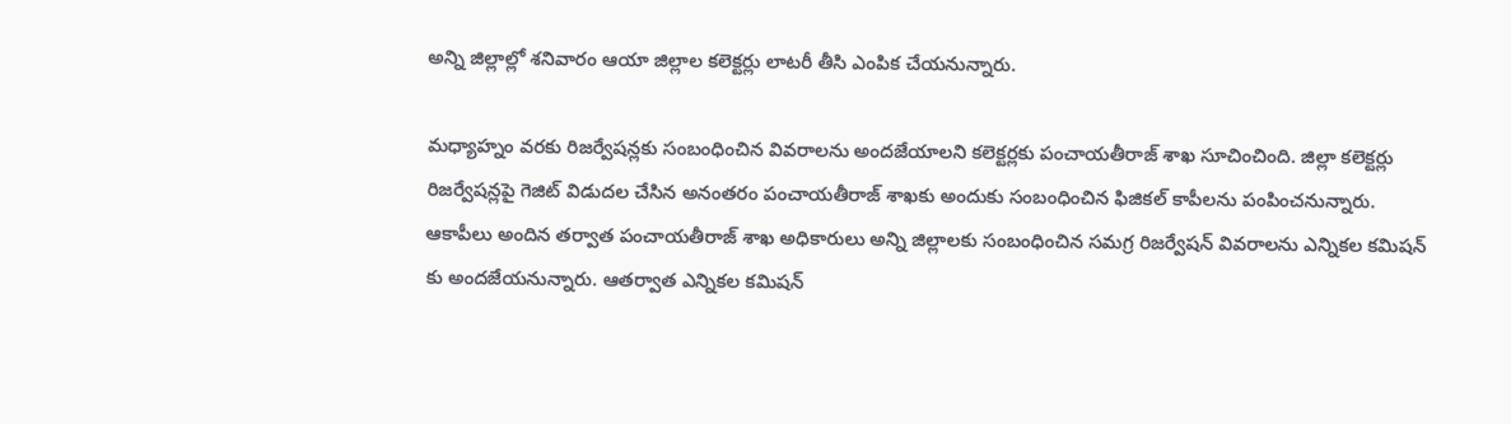అన్ని జిల్లాల్లో శనివారం ఆయా జిల్లాల కలెక్టర్లు లాటరీ తీసి ఎంపిక చేయనున్నారు.

మధ్యాహ్నం వరకు రిజర్వేషన్లకు సంబంధించిన వివరాలను అందజేయాలని కలెక్టర్లకు పంచాయతీరాజ్ శాఖ సూచించింది. జిల్లా కలెక్టర్లు రిజర్వేషన్లపై గెజిట్ విడుదల చేసిన అనంతరం పంచాయతీరాజ్ శాఖకు అందుకు సంబంధించిన ఫిజికల్ కాపీలను పంపించనున్నారు. ఆకాపీలు అందిన తర్వాత పంచాయతీరాజ్ శాఖ అధికారులు అన్ని జిల్లాలకు సంబంధించిన సమగ్ర రిజర్వేషన్ వివరాలను ఎన్నికల కమిషన్ కు అందజేయనున్నారు. ఆతర్వాత ఎన్నికల కమిషన్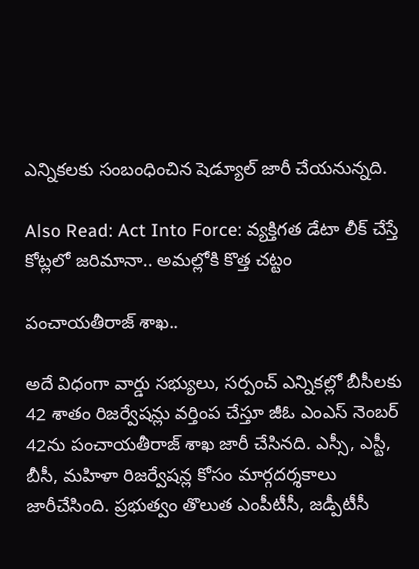ఎన్నికలకు సంబంధించిన షెడ్యూల్ జారీ చేయనున్నది.

Also Read: Act Into Force: వ్యక్తిగత డేటా లీక్ చేస్తే కోట్లలో జరిమానా.. అమల్లోకి కొత్త చట్టం

పంచాయతీరాజ్ శాఖ..

అదే విధంగా వార్డు స‌భ్యులు, స‌ర్పంచ్ ఎన్నిక‌ల్లో బీసీల‌కు 42 శాతం రిజ‌ర్వేష‌న్లు వ‌ర్తింప చేస్తూ జీఓ ఎంఎస్ నెంబర్ 42ను పంచాయతీరాజ్ శాఖ జారీ చేసినది. ఎస్సీ, ఎస్టీ, బీసీ, మహిళా రిజర్వేషన్ల కోసం మార్గదర్శకాలు జారీచేసింది. ప్రభుత్వం తొలుత ఎంపీటీసీ, జడ్పీటీసీ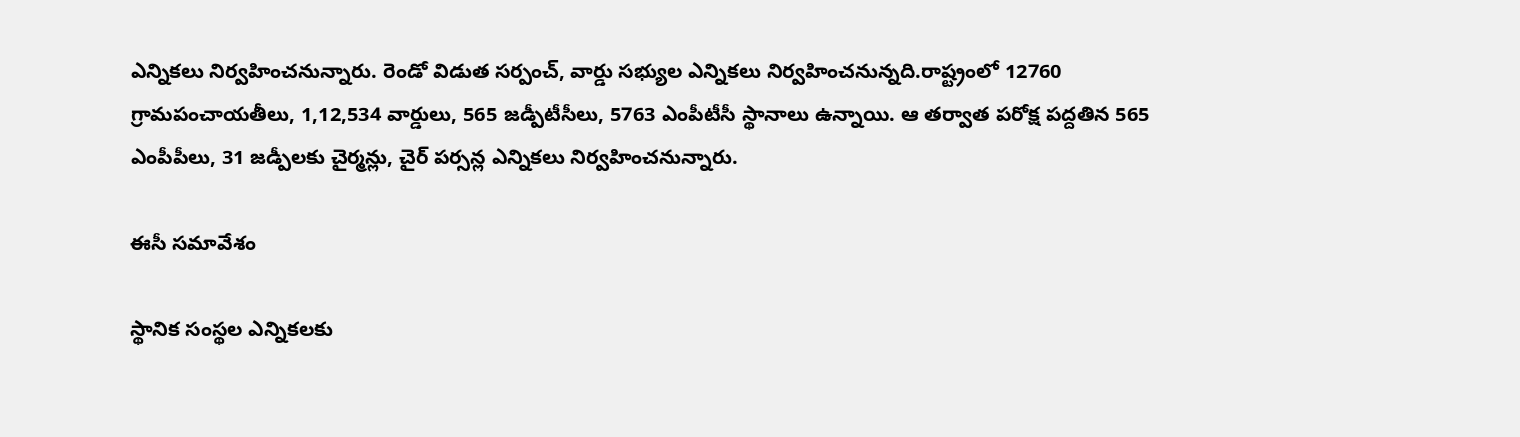ఎన్నికలు నిర్వహించనున్నారు. రెండో విడుత సర్పంచ్, వార్డు సభ్యుల ఎన్నికలు నిర్వహించనున్నది.రాష్ట్రంలో 12760 గ్రామపంచాయతీలు, 1,12,534 వార్డులు, 565 జడ్పీటీసీలు, 5763 ఎంపీటీసీ స్థానాలు ఉన్నాయి. ఆ తర్వాత పరోక్ష పద్దతిన 565 ఎంపీపీలు, 31 జడ్పీలకు చైర్మన్లు, చైర్ పర్సన్ల ఎన్నికలు నిర్వహించనున్నారు.

ఈసీ సమావేశం

స్థానిక సంస్థల ఎన్నికలకు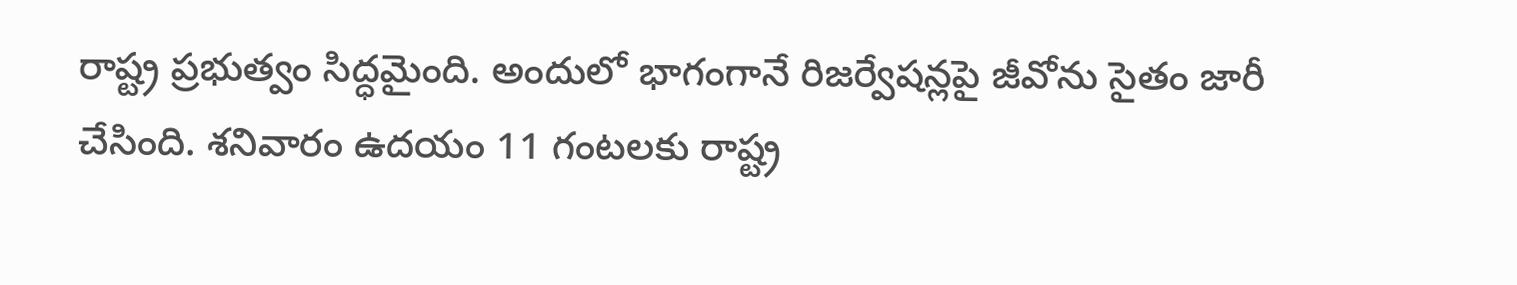రాష్ట్ర ప్రభుత్వం సిద్ధమైంది. అందులో భాగంగానే రిజర్వేషన్లపై జీవోను సైతం జారీ చేసింది. శనివారం ఉదయం 11 గంటలకు రాష్ట్ర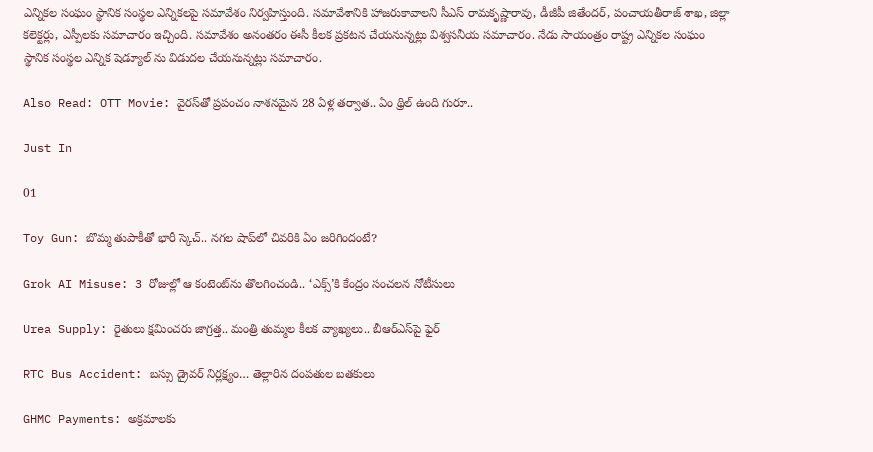ఎన్నికల సంఘం స్థానిక సంస్థల ఎన్నికలపై సమావేశం నిర్వహిస్తుంది. సమావేశానికి హాజరుకావాలని సీఎస్ రామకృష్ణారావు, డీజీపీ జితేందర్, పంచాయతీరాజ్ శాఖ, జిల్లా కలెక్టర్లు, ఎస్పీలకు సమాచారం ఇచ్చింది. సమావేశం అనంతరం ఈసీ కీలక ప్రకటన చేయనున్నట్లు విశ్వసనీయ సమాచారం. నేడు సాయంత్రం రాష్ట్ర ఎన్నికల సంఘం స్థానిక సంస్థల ఎన్నిక షెడ్యూల్ ను విడుదల చేయనున్నట్లు సమాచారం.

Also Read: OTT Movie: వైరస్‌తో ప్రపంచం నాశనమైన 28 ఏళ్ల తర్వాత.. ఏం థ్రిల్ ఉంది గురూ..

Just In

01

Toy Gun: బొమ్మ తుపాకీతో భారీ స్కెచ్.. నగల షాప్‌లో చివరికి ఏం జరిగిందంటే?

Grok AI Misuse: 3 రోజుల్లో ఆ కంటెంట్‌ను తొలగించండి.. ‘ఎక్స్’కి కేంద్రం సంచలన నోటీసులు

Urea Supply: రైతులు క్షమించరు జాగ్రత్త.. మంత్రి తుమ్మల కీలక వ్యాఖ్యలు.. బీఆర్ఎస్‌పై ఫైర్

RTC Bus Accident: బస్సు డ్రైవర్ నిర్లక్ష్యం… తెల్లారిన దంపతుల బతకులు

GHMC Payments: అక్రమాలకు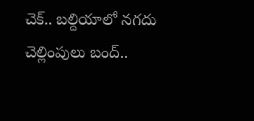చెక్.. బల్దియాలో నగదు చెల్లింపులు బంద్..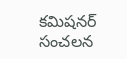కమిషనర్ సంచలన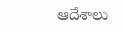ఆదేశాలు